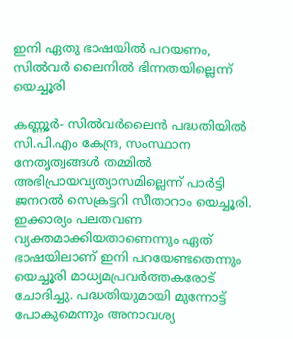ഇനി ഏതു ഭാഷയില്‍ പറയണം, സില്‍വര്‍ ലൈനില്‍ ഭിന്നതയില്ലെന്ന് യെച്ചൂരി

കണ്ണൂര്‍- സില്‍വര്‍ലൈന്‍ പദ്ധതിയില്‍ സി.പി.എം കേന്ദ്ര, സംസ്ഥാന നേതൃത്വങ്ങള്‍ തമ്മില്‍ അഭിപ്രായവ്യത്യാസമില്ലെന്ന് പാര്‍ട്ടി  ജനറല്‍ സെക്രട്ടറി സീതാറാം യെച്ചൂരി. ഇക്കാര്യം പലതവണ വ്യക്തമാക്കിയതാണെന്നും ഏത് ഭാഷയിലാണ് ഇനി പറയേണ്ടതെന്നും യെച്ചൂരി മാധ്യമപ്രവര്‍ത്തകരോട് ചോദിച്ചു. പദ്ധതിയുമായി മുന്നോട്ട് പോകുമെന്നും അനാവശ്യ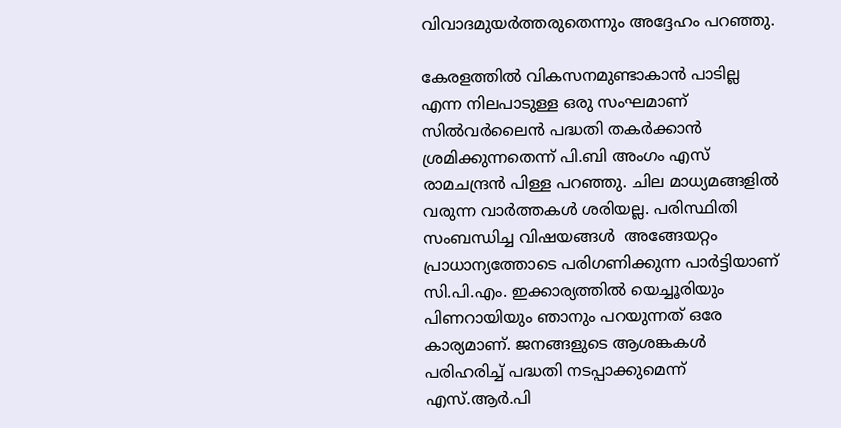വിവാദമുയര്‍ത്തരുതെന്നും അദ്ദേഹം പറഞ്ഞു.

കേരളത്തില്‍ വികസനമുണ്ടാകാന്‍ പാടില്ല എന്ന നിലപാടുള്ള ഒരു സംഘമാണ് സില്‍വര്‍ലൈന്‍ പദ്ധതി തകര്‍ക്കാന്‍ ശ്രമിക്കുന്നതെന്ന് പി.ബി അംഗം എസ് രാമചന്ദ്രന്‍ പിള്ള പറഞ്ഞു. ചില മാധ്യമങ്ങളില്‍ വരുന്ന വാര്‍ത്തകള്‍ ശരിയല്ല. പരിസ്ഥിതി സംബന്ധിച്ച വിഷയങ്ങള്‍  അങ്ങേയറ്റം പ്രാധാന്യത്തോടെ പരിഗണിക്കുന്ന പാര്‍ട്ടിയാണ് സി.പി.എം. ഇക്കാര്യത്തില്‍ യെച്ചൂരിയും പിണറായിയും ഞാനും പറയുന്നത് ഒരേ കാര്യമാണ്. ജനങ്ങളുടെ ആശങ്കകള്‍ പരിഹരിച്ച് പദ്ധതി നടപ്പാക്കുമെന്ന് എസ്.ആര്‍.പി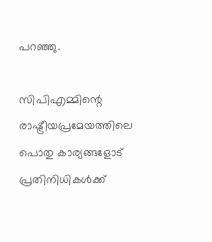പറഞ്ഞു.

സിപിഎമ്മിന്റെ രാഷ്ട്രീയപ്രമേയത്തിലെ പൊതു കാര്യങ്ങളോട് പ്രതിനിധികള്‍ക്ക്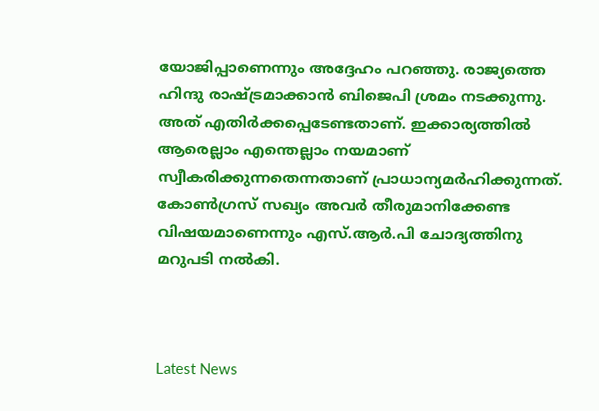യോജിപ്പാണെന്നും അദ്ദേഹം പറഞ്ഞു. രാജ്യത്തെ ഹിന്ദു രാഷ്ട്രമാക്കാന്‍ ബിജെപി ശ്രമം നടക്കുന്നു. അത് എതിര്‍ക്കപ്പെടേണ്ടതാണ്. ഇക്കാര്യത്തില്‍ ആരെല്ലാം എന്തെല്ലാം നയമാണ് സ്വീകരിക്കുന്നതെന്നതാണ് പ്രാധാന്യമര്‍ഹിക്കുന്നത്. കോണ്‍ഗ്രസ് സഖ്യം അവര്‍ തീരുമാനിക്കേണ്ട വിഷയമാണെന്നും എസ്.ആര്‍.പി ചോദ്യത്തിനു മറുപടി നല്‍കി.



Latest News